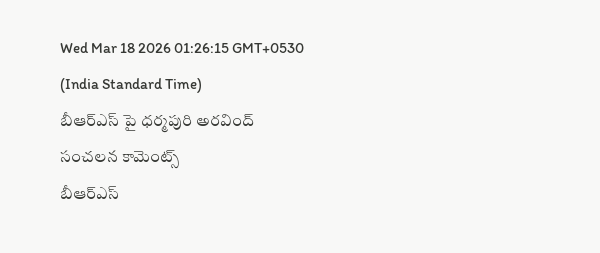Wed Mar 18 2026 01:26:15 GMT+0530 (India Standard Time)
బీఆర్ఎస్ పై ధర్మపురి అరవింద్ సంచలన కామెంట్స్
బీఆర్ఎస్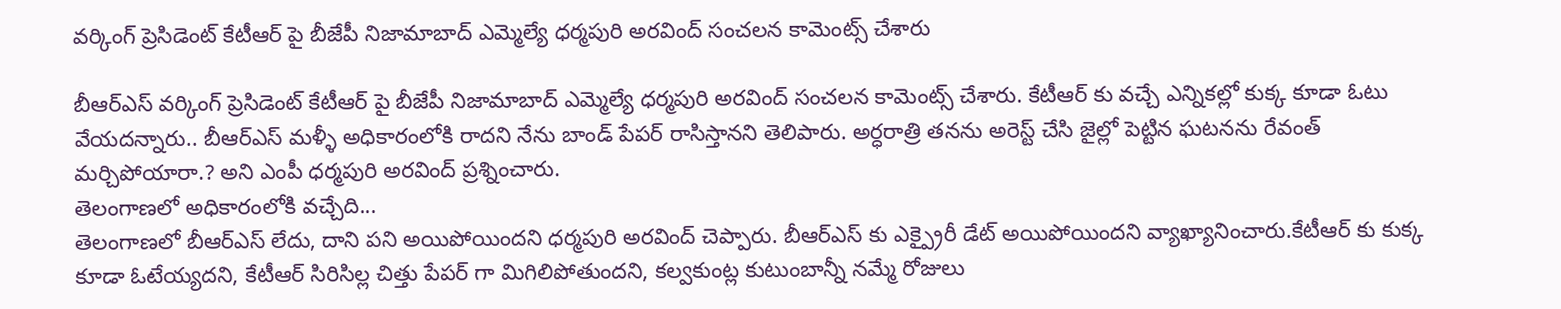వర్కింగ్ ప్రెసిడెంట్ కేటీఆర్ పై బీజేపీ నిజామాబాద్ ఎమ్మెల్యే ధర్మపురి అరవింద్ సంచలన కామెంట్స్ చేశారు

బీఆర్ఎస్ వర్కింగ్ ప్రెసిడెంట్ కేటీఆర్ పై బీజేపీ నిజామాబాద్ ఎమ్మెల్యే ధర్మపురి అరవింద్ సంచలన కామెంట్స్ చేశారు. కేటీఆర్ కు వచ్చే ఎన్నికల్లో కుక్క కూడా ఓటు వేయదన్నారు.. బీఆర్ఎస్ మళ్ళీ అధికారంలోకి రాదని నేను బాండ్ పేపర్ రాసిస్తానని తెలిపారు. అర్ధరాత్రి తనను అరెస్ట్ చేసి జైల్లో పెట్టిన ఘటనను రేవంత్ మర్చిపోయారా.? అని ఎంపీ ధర్మపురి అరవింద్ ప్రశ్నించారు.
తెలంగాణలో అధికారంలోకి వచ్చేది...
తెలంగాణలో బీఆర్ఎస్ లేదు, దాని పని అయిపోయిందని ధర్మపురి అరవింద్ చెప్పారు. బీఆర్ఎస్ కు ఎక్ప్రైరీ డేట్ అయిపోయిందని వ్యాఖ్యానించారు.కేటీఆర్ కు కుక్క కూడా ఓటేయ్యదని, కేటీఆర్ సిరిసిల్ల చిత్తు పేపర్ గా మిగిలిపోతుందని, కల్వకుంట్ల కుటుంబాన్నీ నమ్మే రోజులు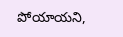పోయాయని,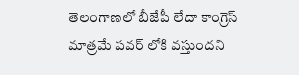తెలంగాణలో బీజేపీ లేదా కాంగ్రెస్ మాత్రమే పవర్ లోకి వస్తుందని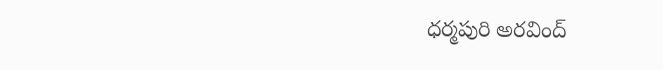ధర్మపురి అరవింద్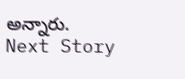అన్నారు.
Next Story